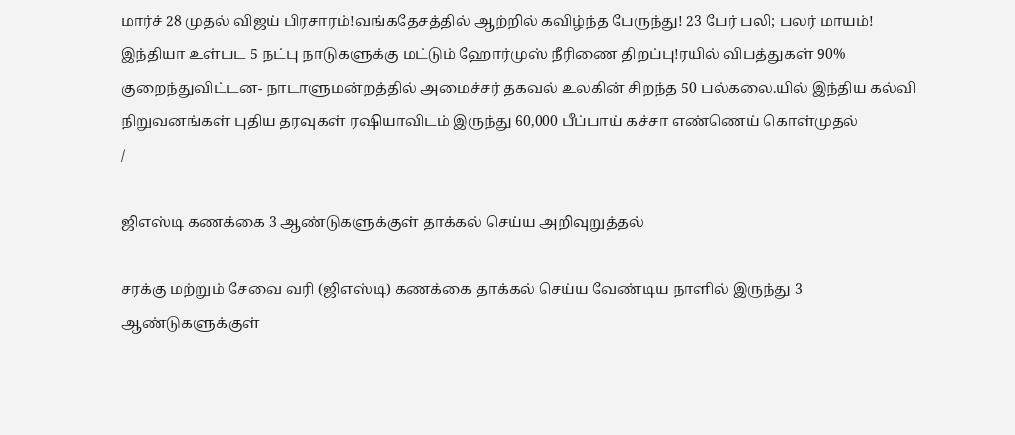மார்ச் 28 முதல் விஜய் பிரசாரம்!வங்கதேசத்தில் ஆற்றில் கவிழ்ந்த பேருந்து! 23 பேர் பலி; பலர் மாயம்! இந்தியா உள்பட 5 நட்பு நாடுகளுக்கு மட்டும் ஹோர்முஸ் நீரிணை திறப்பு!ரயில் விபத்துகள் 90% குறைந்துவிட்டன- நாடாளுமன்றத்தில் அமைச்சர் தகவல் உலகின் சிறந்த 50 பல்கலை.யில் இந்திய கல்வி நிறுவனங்கள் புதிய தரவுகள் ரஷியாவிடம் இருந்து 60,000 பீப்பாய் கச்சா எண்ணெய் கொள்முதல்
/

ஜிஎஸ்டி கணக்கை 3 ஆண்டுகளுக்குள் தாக்கல் செய்ய அறிவுறுத்தல்

சரக்கு மற்றும் சேவை வரி (ஜிஎஸ்டி) கணக்கை தாக்கல் செய்ய வேண்டிய நாளில் இருந்து 3 ஆண்டுகளுக்குள்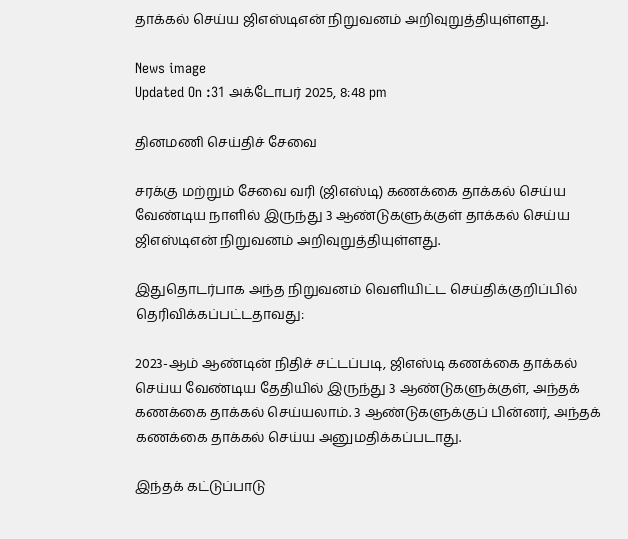தாக்கல் செய்ய ஜிஎஸ்டிஎன் நிறுவனம் அறிவுறுத்தியுள்ளது.

News image
Updated On :31 அக்டோபர் 2025, 8:48 pm

தினமணி செய்திச் சேவை

சரக்கு மற்றும் சேவை வரி (ஜிஎஸ்டி) கணக்கை தாக்கல் செய்ய வேண்டிய நாளில் இருந்து 3 ஆண்டுகளுக்குள் தாக்கல் செய்ய ஜிஎஸ்டிஎன் நிறுவனம் அறிவுறுத்தியுள்ளது.

இதுதொடர்பாக அந்த நிறுவனம் வெளியிட்ட செய்திக்குறிப்பில் தெரிவிக்கப்பட்டதாவது:

2023-ஆம் ஆண்டின் நிதிச் சட்டப்படி, ஜிஎஸ்டி கணக்கை தாக்கல் செய்ய வேண்டிய தேதியில் இருந்து 3 ஆண்டுகளுக்குள், அந்தக் கணக்கை தாக்கல் செய்யலாம். 3 ஆண்டுகளுக்குப் பின்னர், அந்தக் கணக்கை தாக்கல் செய்ய அனுமதிக்கப்படாது.

இந்தக் கட்டுப்பாடு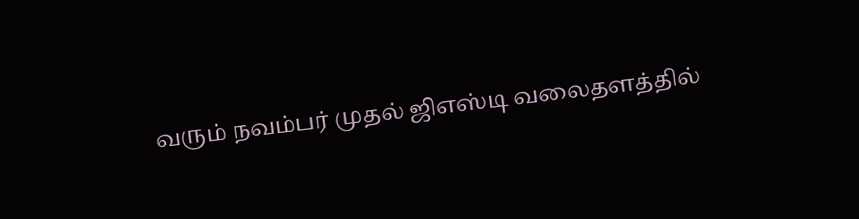வரும் நவம்பர் முதல் ஜிஎஸ்டி வலைதளத்தில்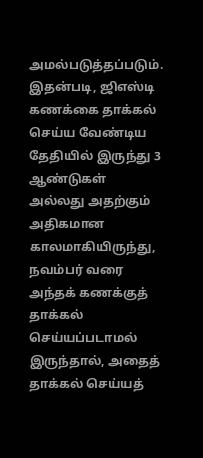அமல்படுத்தப்படும். இதன்படி, ஜிஎஸ்டி கணக்கை தாக்கல் செய்ய வேண்டிய தேதியில் இருந்து 3 ஆண்டுகள் அல்லது அதற்கும் அதிகமான காலமாகியிருந்து, நவம்பர் வரை அந்தக் கணக்குத் தாக்கல் செய்யப்படாமல் இருந்தால், அதைத் தாக்கல் செய்யத்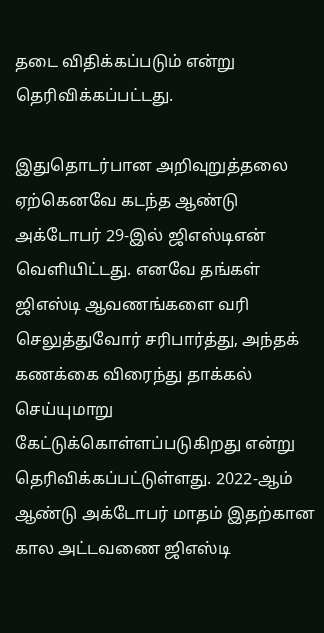தடை விதிக்கப்படும் என்று தெரிவிக்கப்பட்டது.

இதுதொடர்பான அறிவுறுத்தலை ஏற்கெனவே கடந்த ஆண்டு அக்டோபர் 29-இல் ஜிஎஸ்டிஎன் வெளியிட்டது. எனவே தங்கள் ஜிஎஸ்டி ஆவணங்களை வரி செலுத்துவோர் சரிபார்த்து, அந்தக் கணக்கை விரைந்து தாக்கல் செய்யுமாறு கேட்டுக்கொள்ளப்படுகிறது என்று தெரிவிக்கப்பட்டுள்ளது. 2022-ஆம் ஆண்டு அக்டோபர் மாதம் இதற்கான கால அட்டவணை ஜிஎஸ்டி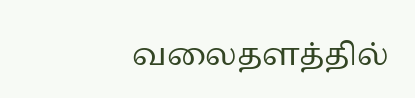வலைதளத்தில்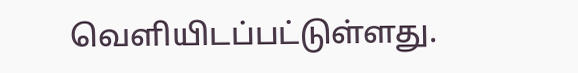வெளியிடப்பட்டுள்ளது.